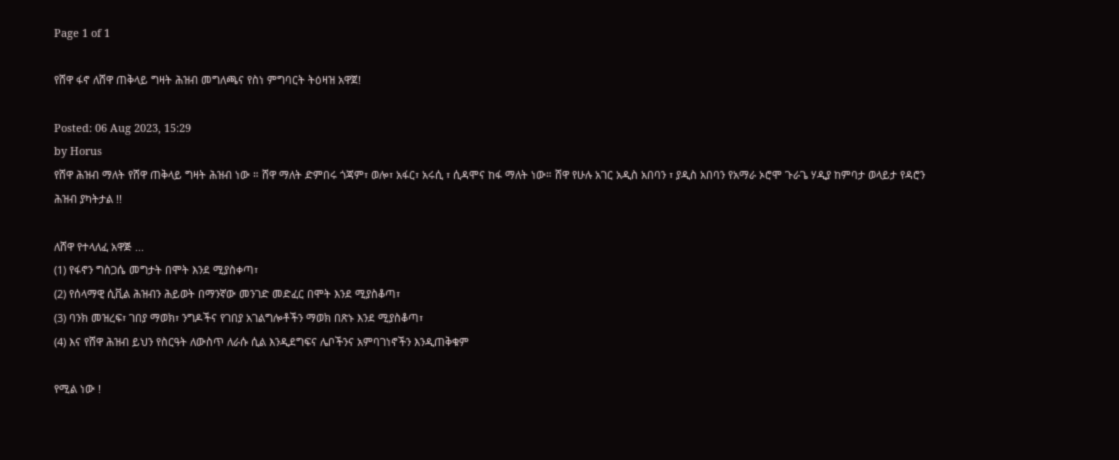Page 1 of 1

የሸዋ ፋኖ ለሸዋ ጠቅላይ ግዛት ሕዝብ መግለጫና የስነ ምግባርት ትዕዛዝ አዋጀ!

Posted: 06 Aug 2023, 15:29
by Horus
የሸዋ ሕዝብ ማለት የሸዋ ጠቅላይ ግዛት ሕዝብ ነው ። ሸዋ ማለት ድምበሩ ጎጃም፣ ወሎ፣ አፋር፣ አሩሲ ፣ ሲዳሞና ከፋ ማለት ነው። ሸዋ የሁሉ አገር አዲስ አበባን ፣ ያዲስ አበባን የአማራ ኦሮሞ ጉራጌ ሃዲያ ከምባታ ወላይታ የዳሮን ሕዝብ ያካትታል !!

ለሸዋ የተላለፈ አዋጅ ...
(1) የፋኖን ግስጋሴ መግታት በሞት እንደ ሚያስቀጣ፣
(2) የሰላማዊ ሲቪል ሕዝብን ሕይወት በማንኛው መንገድ መድፈር በሞት እንደ ሚያስቆጣ፣
(3) ባንክ መዝረፍ፣ ገበያ ማወክ፣ ንግዶችና የገበያ አገልግሎቶችን ማወክ በጽኑ እንደ ሚያስቆጣ፣
(4) እና የሸዋ ሕዝብ ይህን የስርዓት ለውስጥ ለራሱ ሲል እንዲደግፍና ሌቦችንና አምባገነኖችን እንዲጠቅቁም

የሚል ነው !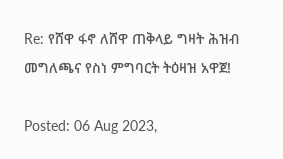Re: የሸዋ ፋኖ ለሸዋ ጠቅላይ ግዛት ሕዝብ መግለጫና የስነ ምግባርት ትዕዛዝ አዋጀ!

Posted: 06 Aug 2023,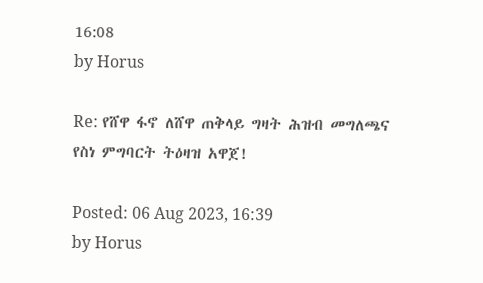16:08
by Horus

Re: የሸዋ ፋኖ ለሸዋ ጠቅላይ ግዛት ሕዝብ መግለጫና የስነ ምግባርት ትዕዛዝ አዋጀ!

Posted: 06 Aug 2023, 16:39
by Horus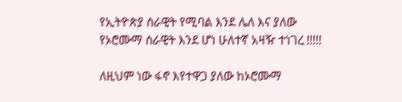የኢትዮጵያ ሰራዊት የሚባል እንደ ሌለ እና ያለው የኦሮሙማ ሰራዊት እንደ ሆነ ሁለተኛ አዛዥ ተነገረ !!!!!

ለዚህም ነው ፋኖ እየተዋጋ ያለው ከኦሮሙማ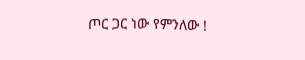ጦር ጋር ነው የምንለው !